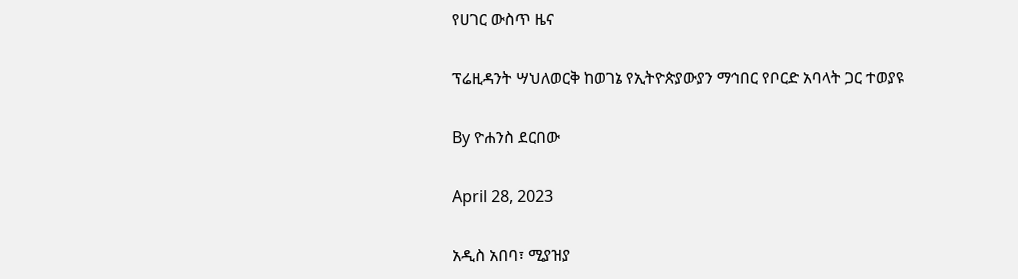የሀገር ውስጥ ዜና

ፕሬዚዳንት ሣህለወርቅ ከወገኔ የኢትዮጵያውያን ማኅበር የቦርድ አባላት ጋር ተወያዩ

By ዮሐንስ ደርበው

April 28, 2023

አዲስ አበባ፣ ሚያዝያ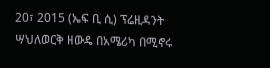20፣ 2015 (ኤፍ ቢ ሲ) ፕሬዚዳንት ሣህለወርቅ ዘውዴ በአሜሪካ በሚኖሩ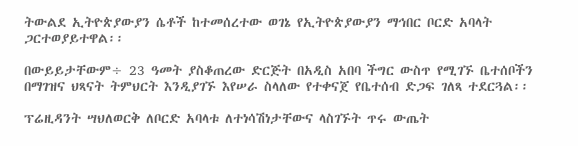ትውልደ ኢትዮጵያውያን ሴቶች ከተመሰረተው ወገኔ የኢትዮጵያውያን ማኅበር ቦርድ አባላት ጋርተወያይተዋል፡፡

በውይይታቸውም÷ 23 ዓመት ያስቆጠረው ድርጅት በአዲስ አበባ ችግር ውስጥ የሚገኙ ቤተሰቦችን በማገዝና ህጻናት ትምህርት እንዲያገኙ እየሠራ ስላለው የተቀናጀ የቤተሰብ ድጋፍ ገለጻ ተደርጓል፡፡

ፕሬዚዳንት ሣህለወርቅ ለቦርድ አባላቱ ለተነሳሽነታቸውና ላስገኙት ጥሩ ውጤት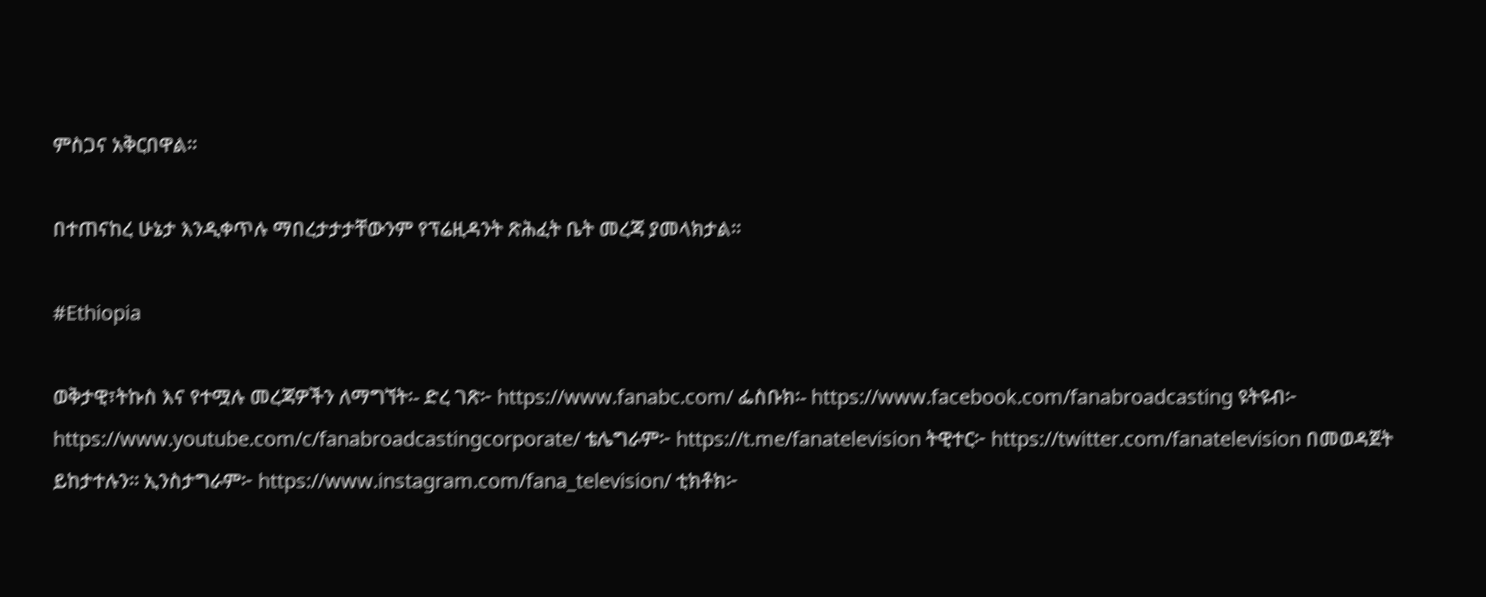ምስጋና አቅርበዋል፡፡

በተጠናከረ ሁኔታ እንዲቀጥሉ ማበረታታታቸውንም የፕሬዚዳንት ጽሕፈት ቤት መረጃ ያመላክታል፡፡

#Ethiopia

ወቅታዊ፣ትኩስ እና የተሟሉ መረጃዎችን ለማግኘት፡- ድረ ገጽ፦ https://www.fanabc.com/ ፌስቡክ፡- https://www.facebook.com/fanabroadcasting ዩትዩብ፦ https://www.youtube.com/c/fanabroadcastingcorporate/ ቴሌግራም፦ https://t.me/fanatelevision ትዊተር፦ https://twitter.com/fanatelevision በመወዳጀት ይከታተሉን፡፡ ኢንስታግራም፦ https://www.instagram.com/fana_television/ ቲክቶክ፦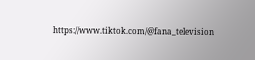https://www.tiktok.com/@fana_television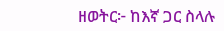ዘወትር፦ ከእኛ ጋር ስላሉ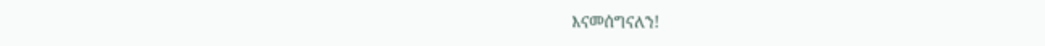እናመሰግናለን!